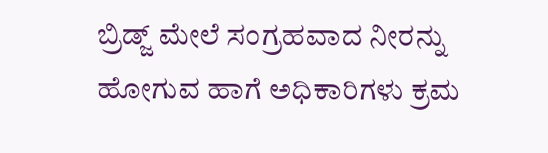ಬ್ರಿಡ್ಜ್ ಮೇಲೆ ಸಂಗ್ರಹವಾದ ನೀರನ್ನು ಹೋಗುವ ಹಾಗೆ ಅಧಿಕಾರಿಗಳು ಕ್ರಮ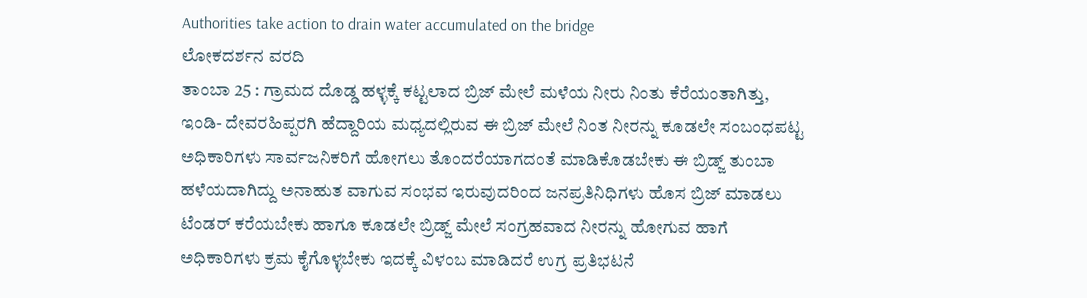Authorities take action to drain water accumulated on the bridge
ಲೋಕದರ್ಶನ ವರದಿ
ತಾಂಬಾ 25 : ಗ್ರಾಮದ ದೊಡ್ಡ ಹಳ್ಳಕ್ಕೆ ಕಟ್ಟಲಾದ ಬ್ರಿಜ್ ಮೇಲೆ ಮಳೆಯ ನೀರು ನಿಂತು ಕೆರೆಯಂತಾಗಿತ್ತು, ಇಂಡಿ- ದೇವರಹಿಪ್ಪರಗಿ ಹೆದ್ದಾರಿಯ ಮಧ್ಯದಲ್ಲಿರುವ ಈ ಬ್ರಿಜ್ ಮೇಲೆ ನಿಂತ ನೀರನ್ನು ಕೂಡಲೇ ಸಂಬಂಧಪಟ್ಟ ಅಧಿಕಾರಿಗಳು ಸಾರ್ವಜನಿಕರಿಗೆ ಹೋಗಲು ತೊಂದರೆಯಾಗದಂತೆ ಮಾಡಿಕೊಡಬೇಕು ಈ ಬ್ರಿಡ್ಜ್ ತುಂಬಾ ಹಳೆಯದಾಗಿದ್ದು ಅನಾಹುತ ವಾಗುವ ಸಂಭವ ಇರುವುದರಿಂದ ಜನಪ್ರತಿನಿಧಿಗಳು ಹೊಸ ಬ್ರಿಜ್ ಮಾಡಲು ಟೆಂಡರ್ ಕರೆಯಬೇಕು ಹಾಗೂ ಕೂಡಲೇ ಬ್ರಿಡ್ಜ್ ಮೇಲೆ ಸಂಗ್ರಹವಾದ ನೀರನ್ನು ಹೋಗುವ ಹಾಗೆ ಅಧಿಕಾರಿಗಳು ಕ್ರಮ ಕೈಗೊಳ್ಳಬೇಕು ಇದಕ್ಕೆ ವಿಳಂಬ ಮಾಡಿದರೆ ಉಗ್ರ ಪ್ರತಿಭಟನೆ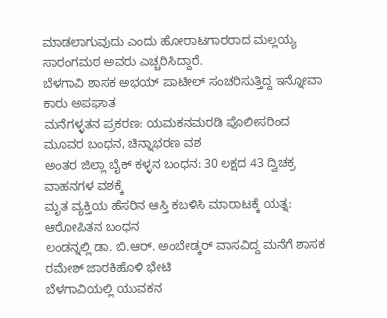ಮಾಡಲಾಗುವುದು ಎಂದು ಹೋರಾಟಗಾರರಾದ ಮಲ್ಲಯ್ಯ ಸಾರಂಗಮಠ ಅವರು ಎಚ್ಚರಿಸಿದ್ದಾರೆ.
ಬೆಳಗಾವಿ ಶಾಸಕ ಅಭಯ್ ಪಾಟೀಲ್ ಸಂಚರಿಸುತ್ತಿದ್ದ ಇನ್ನೋವಾ ಕಾರು ಅಪಘಾತ
ಮನೆಗಳ್ಳತನ ಪ್ರಕರಣ: ಯಮಕನಮರಡಿ ಪೊಲೀಸರಿಂದ ಮೂವರ ಬಂಧನ, ಚಿನ್ನಾಭರಣ ವಶ
ಅಂತರ ಜಿಲ್ಲಾ ಬೈಕ್ ಕಳ್ಳನ ಬಂಧನ: 30 ಲಕ್ಷದ 43 ದ್ವಿಚಕ್ರ ವಾಹನಗಳ ವಶಕ್ಕೆ
ಮೃತ ವ್ಯಕ್ತಿಯ ಹೆಸರಿನ ಆಸ್ತಿ ಕಬಳಿಸಿ ಮಾರಾಟಕ್ಕೆ ಯತ್ನ: ಆರೋಪಿತನ ಬಂಧನ
ಲಂಡನ್ನಲ್ಲಿ ಡಾ. ಬಿ.ಆರ್. ಅಂಬೇಡ್ಕರ್ ವಾಸವಿದ್ದ ಮನೆಗೆ ಶಾಸಕ ರಮೇಶ್ ಜಾರಕಿಹೊಳಿ ಭೇಟಿ
ಬೆಳಗಾವಿಯಲ್ಲಿ ಯುವಕನ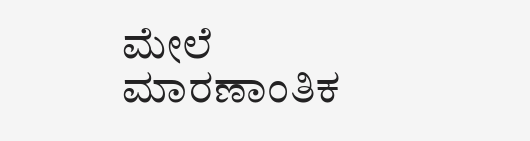ಮೇಲೆ ಮಾರಣಾಂತಿಕ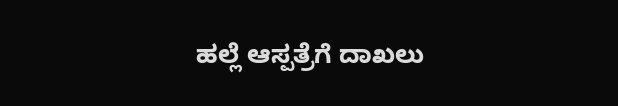ಹಲ್ಲೆ ಆಸ್ಪತ್ರೆಗೆ ದಾಖಲು